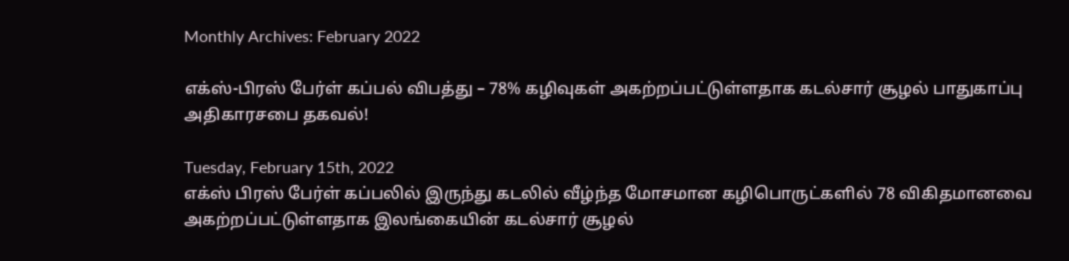Monthly Archives: February 2022

எக்ஸ்-பிரஸ் பேர்ள் கப்பல் விபத்து – 78% கழிவுகள் அகற்றப்பட்டுள்ளதாக கடல்சார் சூழல் பாதுகாப்பு அதிகாரசபை தகவல்!

Tuesday, February 15th, 2022
எக்ஸ் பிரஸ் பேர்ள் கப்பலில் இருந்து கடலில் வீழ்ந்த மோசமான கழிபொருட்களில் 78 விகிதமானவை அகற்றப்பட்டுள்ளதாக இலங்கையின் கடல்சார் சூழல்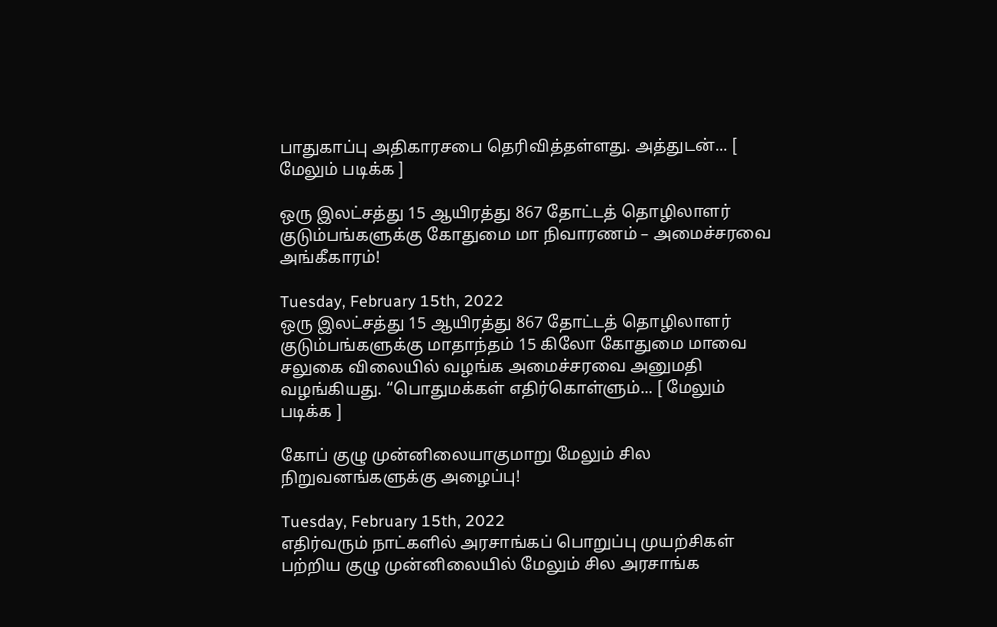பாதுகாப்பு அதிகாரசபை தெரிவித்தள்ளது. அத்துடன்... [ மேலும் படிக்க ]

ஒரு இலட்சத்து 15 ஆயிரத்து 867 தோட்டத் தொழிலாளர் குடும்பங்களுக்கு கோதுமை மா நிவாரணம் – அமைச்சரவை அங்கீகாரம்!

Tuesday, February 15th, 2022
ஒரு இலட்சத்து 15 ஆயிரத்து 867 தோட்டத் தொழிலாளர் குடும்பங்களுக்கு மாதாந்தம் 15 கிலோ கோதுமை மாவை சலுகை விலையில் வழங்க அமைச்சரவை அனுமதி வழங்கியது. “பொதுமக்கள் எதிர்கொள்ளும்... [ மேலும் படிக்க ]

கோப் குழு முன்னிலையாகுமாறு மேலும் சில நிறுவனங்களுக்கு அழைப்பு!

Tuesday, February 15th, 2022
எதிர்வரும் நாட்களில் அரசாங்கப் பொறுப்பு முயற்சிகள் பற்றிய குழு முன்னிலையில் மேலும் சில அரசாங்க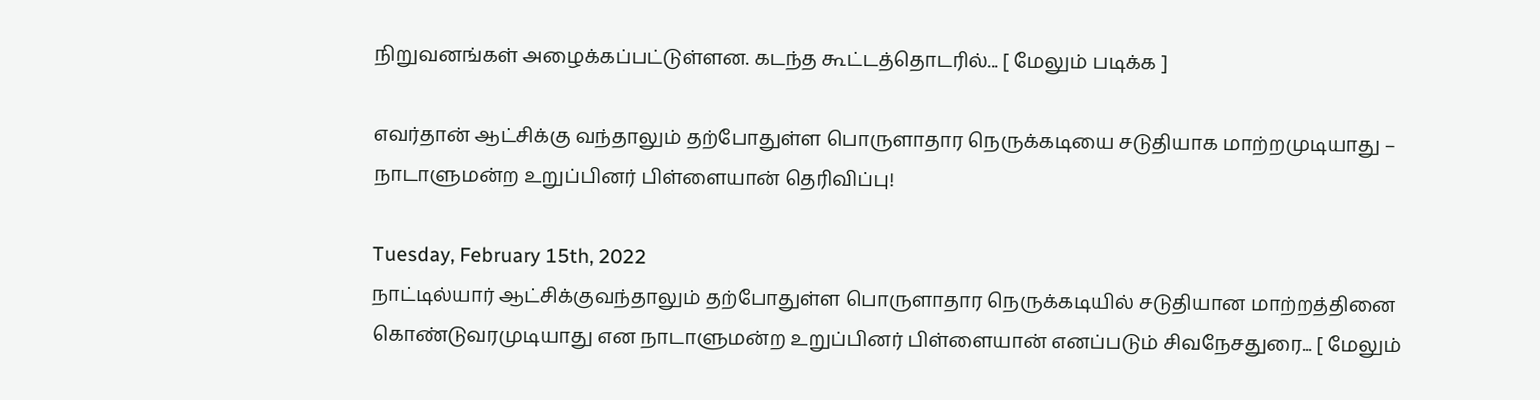நிறுவனங்கள் அழைக்கப்பட்டுள்ளன. கடந்த கூட்டத்தொடரில்... [ மேலும் படிக்க ]

எவர்தான் ஆட்சிக்கு வந்தாலும் தற்போதுள்ள பொருளாதார நெருக்கடியை சடுதியாக மாற்றமுடியாது – நாடாளுமன்ற உறுப்பினர் பிள்ளையான் தெரிவிப்பு!

Tuesday, February 15th, 2022
நாட்டில்யார் ஆட்சிக்குவந்தாலும் தற்போதுள்ள பொருளாதார நெருக்கடியில் சடுதியான மாற்றத்தினை கொண்டுவரமுடியாது என நாடாளுமன்ற உறுப்பினர் பிள்ளையான் எனப்படும் சிவநேசதுரை... [ மேலும்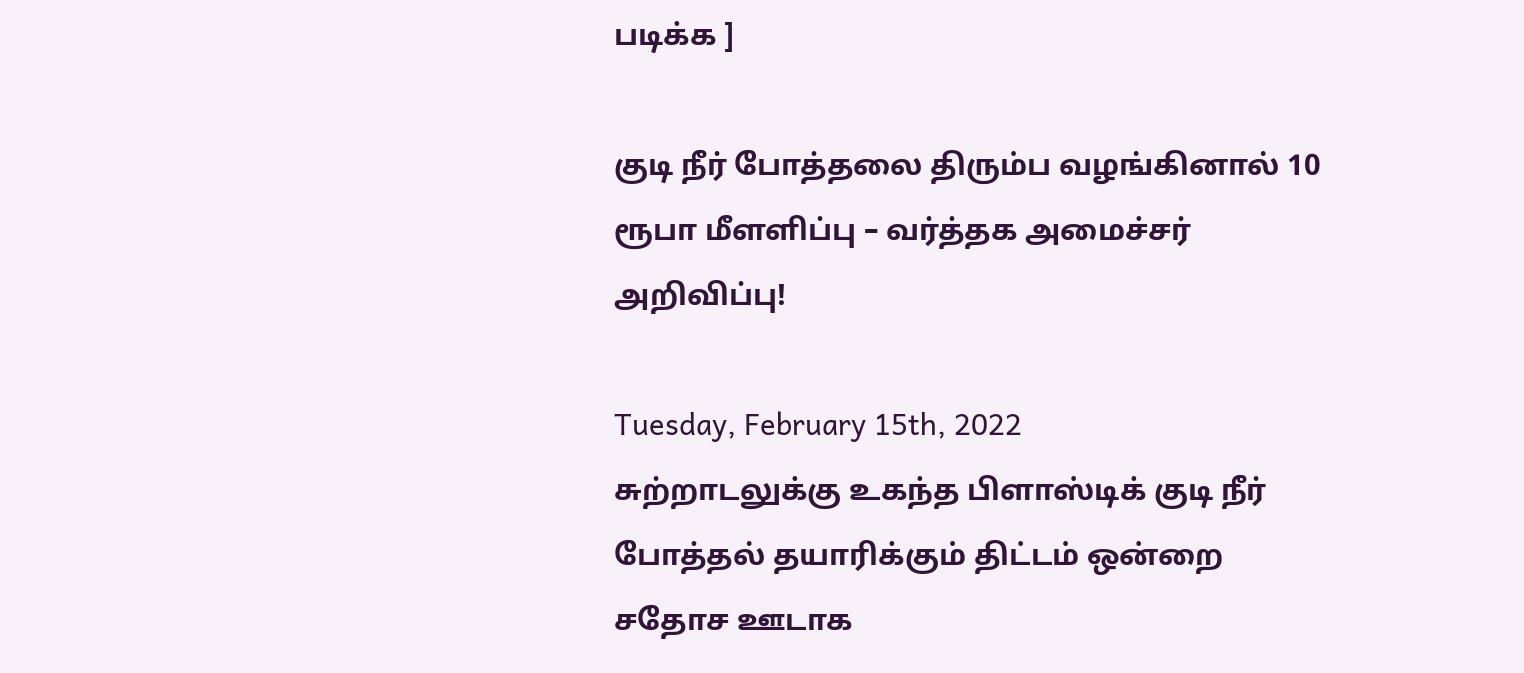படிக்க ]

குடி நீர் போத்தலை திரும்ப வழங்கினால் 10 ரூபா மீளளிப்பு – வர்த்தக அமைச்சர் அறிவிப்பு!

Tuesday, February 15th, 2022
சுற்றாடலுக்கு உகந்த பிளாஸ்டிக் குடி நீர் போத்தல் தயாரிக்கும் திட்டம் ஒன்றை சதோச ஊடாக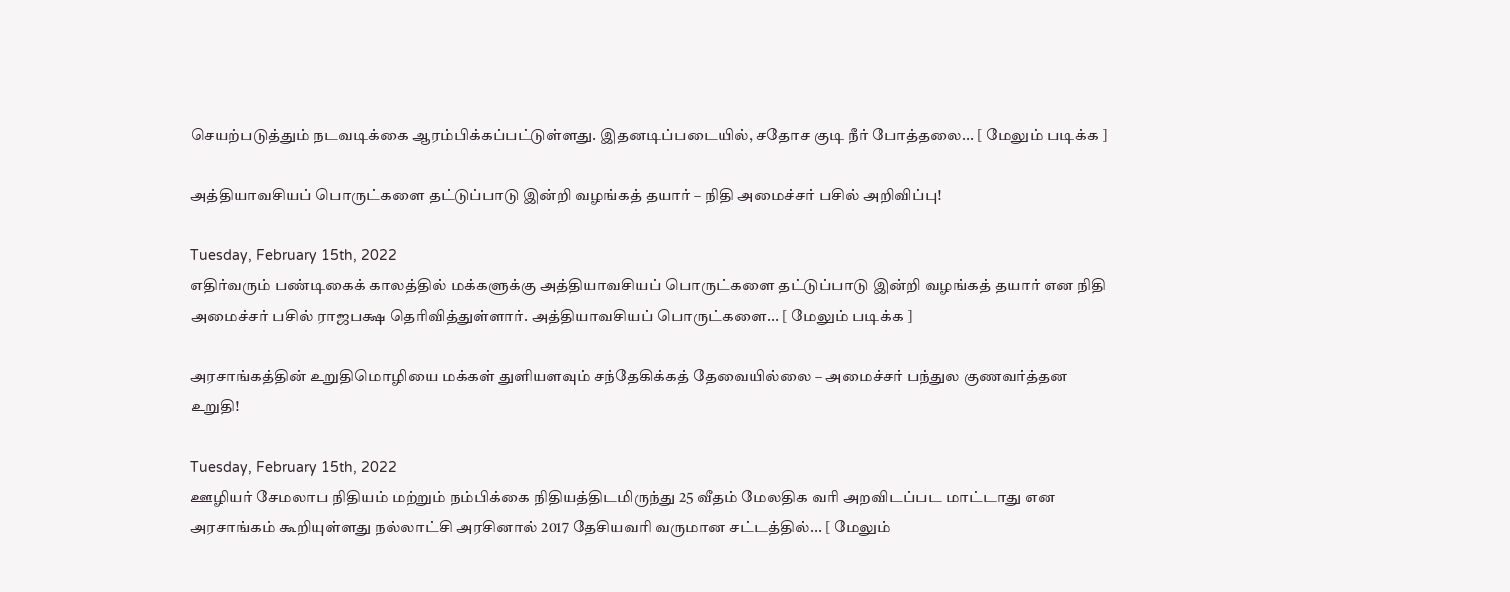செயற்படுத்தும் நடவடிக்கை ஆரம்பிக்கப்பட்டுள்ளது. இதனடிப்படையில், சதோச குடி நீர் போத்தலை... [ மேலும் படிக்க ]

அத்தியாவசியப் பொருட்களை தட்டுப்பாடு இன்றி வழங்கத் தயார் – நிதி அமைச்சர் பசில் அறிவிப்பு!

Tuesday, February 15th, 2022
எதிர்வரும் பண்டிகைக் காலத்தில் மக்களுக்கு அத்தியாவசியப் பொருட்களை தட்டுப்பாடு இன்றி வழங்கத் தயார் என நிதி அமைச்சர் பசில் ராஜபக்ஷ தெரிவித்துள்ளார். அத்தியாவசியப் பொருட்களை... [ மேலும் படிக்க ]

அரசாங்கத்தின் உறுதிமொழியை மக்கள் துளியளவும் சந்தேகிக்கத் தேவையில்லை – அமைச்சர் பந்துல குணவர்த்தன உறுதி!

Tuesday, February 15th, 2022
ஊழியர் சேமலாப நிதியம் மற்றும் நம்பிக்கை நிதியத்திடமிருந்து 25 வீதம் மேலதிக வரி அறவிடப்பட மாட்டாது என அரசாங்கம் கூறியுள்ளது நல்லாட்சி அரசினால் 2017 தேசியவரி வருமான சட்டத்தில்... [ மேலும்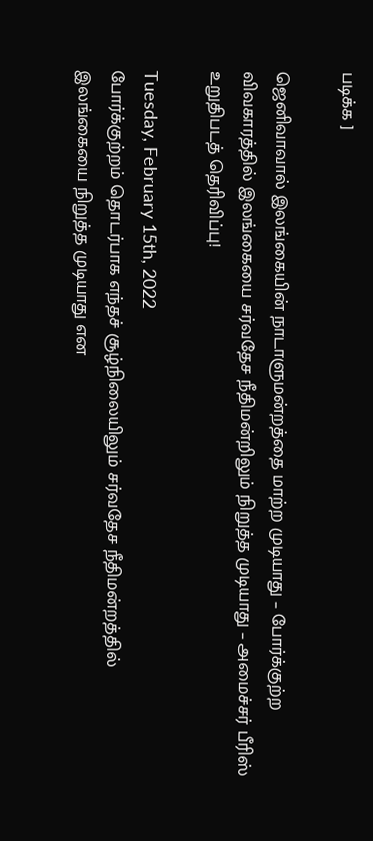படிக்க ]

ஜெனிவாவால் இலங்கையின் நாடாளுமன்றத்தை மாற்ற முடியாது – போர்க்குற்ற விவகாரத்தில் இலங்கையை சர்வதேச நீதிமன்றிலும் நிறுத்த முடியாது – அமைச்சர் பீரிஸ் உறுதிபடத் தெரிவிப்பு!

Tuesday, February 15th, 2022
போர்க்குற்றம் தொடர்பாக எந்தச் சூழ்நிலையிலும் சர்வதேச நீதிமன்றத்தில் இலங்கையை நிறுத்த முடியாது என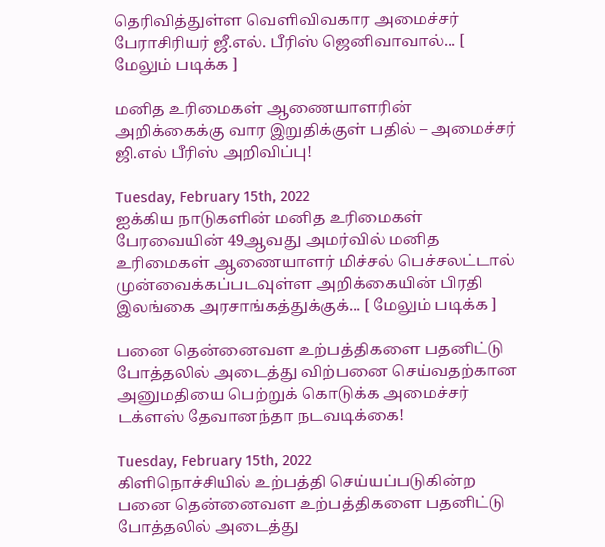தெரிவித்துள்ள வெளிவிவகார அமைச்சர் பேராசிரியர் ஜீ.எல். பீரிஸ் ஜெனிவாவால்... [ மேலும் படிக்க ]

மனித உரிமைகள் ஆணையாளரின் அறிக்கைக்கு வார இறுதிக்குள் பதில் – அமைச்சர் ஜி.எல் பீரிஸ் அறிவிப்பு!

Tuesday, February 15th, 2022
ஐக்கிய நாடுகளின் மனித உரிமைகள் பேரவையின் 49ஆவது அமர்வில் மனித உரிமைகள் ஆணையாளர் மிச்சல் பெச்சலட்டால் முன்வைக்கப்படவுள்ள அறிக்கையின் பிரதி இலங்கை அரசாங்கத்துக்குக்... [ மேலும் படிக்க ]

பனை தென்னைவள உற்பத்திகளை பதனிட்டு போத்தலில் அடைத்து விற்பனை செய்வதற்கான அனுமதியை பெற்றுக் கொடுக்க அமைச்சர் டக்ளஸ் தேவானந்தா நடவடிக்கை!

Tuesday, February 15th, 2022
கிளிநொச்சியில் உற்பத்தி செய்யப்படுகின்ற பனை தென்னைவள உற்பத்திகளை பதனிட்டு போத்தலில் அடைத்து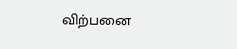விற்பனை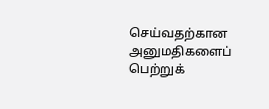செய்வதற்கான அனுமதிகளைப் பெற்றுக்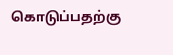கொடுப்பதற்கு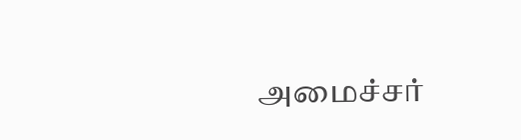அமைச்சர்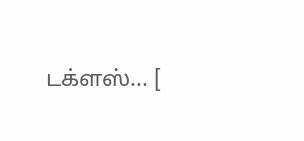டக்ளஸ்... [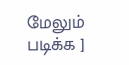மேலும் படிக்க ]